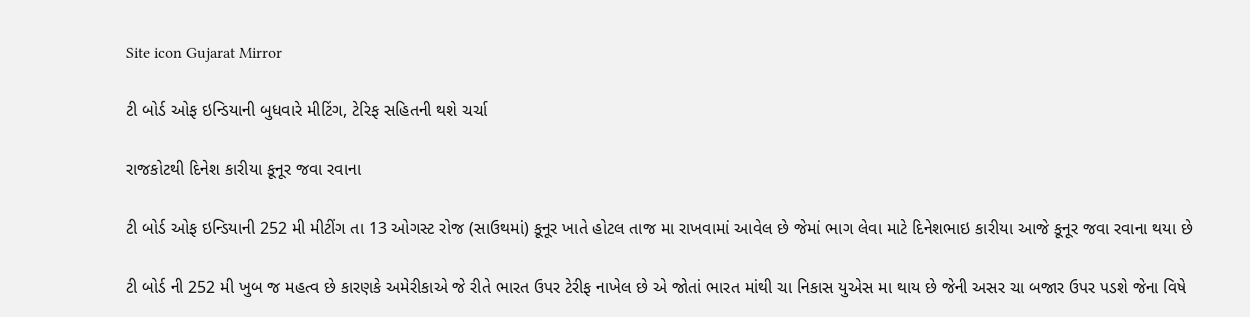Site icon Gujarat Mirror

ટી બોર્ડ ઓફ ઇન્ડિયાની બુધવારે મીટિંગ, ટેરિફ સહિતની થશે ચર્ચા

રાજકોટથી દિનેશ કારીયા કૂનૂર જવા રવાના

ટી બોર્ડ ઓફ ઇન્ડિયાની 252 મી મીટીંગ તા 13 ઓગસ્ટ રોજ (સાઉથમાં) કૂનૂર ખાતે હોટલ તાજ મા રાખવામાં આવેલ છે જેમાં ભાગ લેવા માટે દિનેશભાઇ કારીયા આજે કૂનૂર જવા રવાના થયા છે

ટી બોર્ડ ની 252 મી ખુબ જ મહત્વ છે કારણકે અમેરીકાએ જે રીતે ભારત ઉપર ટેરીફ નાખેલ છે એ જોતાં ભારત માંથી ચા નિકાસ યુએસ મા થાય છે જેની અસર ચા બજાર ઉપર પડશે જેના વિષે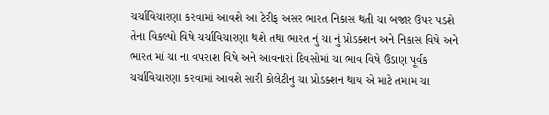ચર્ચાવિચારણા કરવામાં આવશે આ ટેરીફ અસર ભારત નિકાસ થતી ચા બજાર ઉપર પડશે તેના વિકલ્પો વિષે ચર્ચાવિચારણા થશે તથા ભારત નું ચા નું પ્રોડક્શન અને નિકાસ વિષે અને ભારત માં ચા ના વપરાશ વિષે અને આવનારાં દિવસોમાં ચા ભાવ વિષે ઉંડાણ પૂર્વક ચર્ચાવિચારણા કરવામાં આવશે સારી કોલેટીનુ ચા પ્રોડક્શન થાય એ માટે તમામ ચા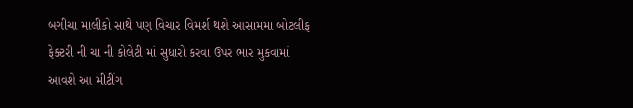બગીચા માલીકો સાથે પણ વિચાર વિમર્શ થશે આસામમા બોટલીફ ફેક્ટરી ની ચા ની કોલેટી માં સુધારો કરવા ઉપર ભાર મુકવામાં આવશે આ મીટીંગ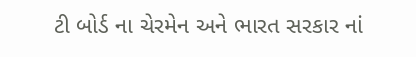ટી બોર્ડ ના ચેરમેન અને ભારત સરકાર નાં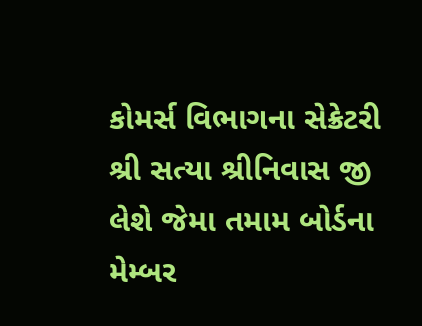કોમર્સ વિભાગના સેક્રેટરી શ્રી સત્યા શ્રીનિવાસ જી લેશે જેમા તમામ બોર્ડના મેમ્બર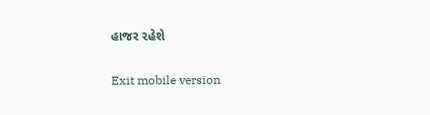હાજર રહેશે

Exit mobile version